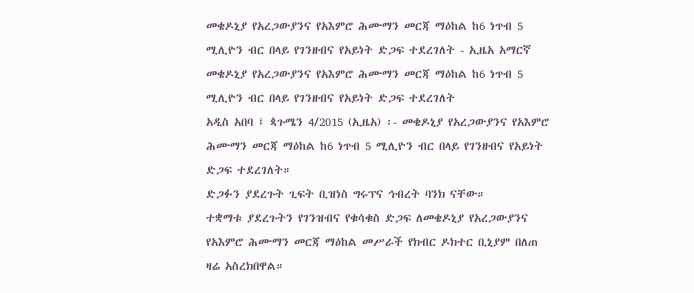መቄዶኒያ የአረጋውያንና የአእምሮ ሕሙማን መርጃ ማዕከል ከ6 ነጥብ 5 ሚሊዮን ብር በላይ የገንዘብና የአይነት ድጋፍ ተደረገለት - ኢዜአ አማርኛ
መቄዶኒያ የአረጋውያንና የአእምሮ ሕሙማን መርጃ ማዕከል ከ6 ነጥብ 5 ሚሊዮን ብር በላይ የገንዘብና የአይነት ድጋፍ ተደረገለት
አዲስ አበባ ፤ ጳጉሜን 4/2015 (ኢዜአ) ፡- መቄዶኒያ የአረጋውያንና የአእምሮ ሕሙማን መርጃ ማዕከል ከ6 ነጥብ 5 ሚሊዮን ብር በላይ የገንዘብና የአይነት ድጋፍ ተደረገለት።
ድጋፉን ያደረጉት ጊፍት ቢዝነስ ግሩፕና ኅብረት ባንክ ናቸው።
ተቋማቱ ያደረጉትን የገንዝብና የቁሳቁስ ድጋፍ ለመቄዶኒያ የአረጋውያንና የአእምሮ ሕሙማን መርጃ ማዕከል መሥራች የክብር ዶክተር ቢኒያም በለጠ ዛሬ አስረክበዋል።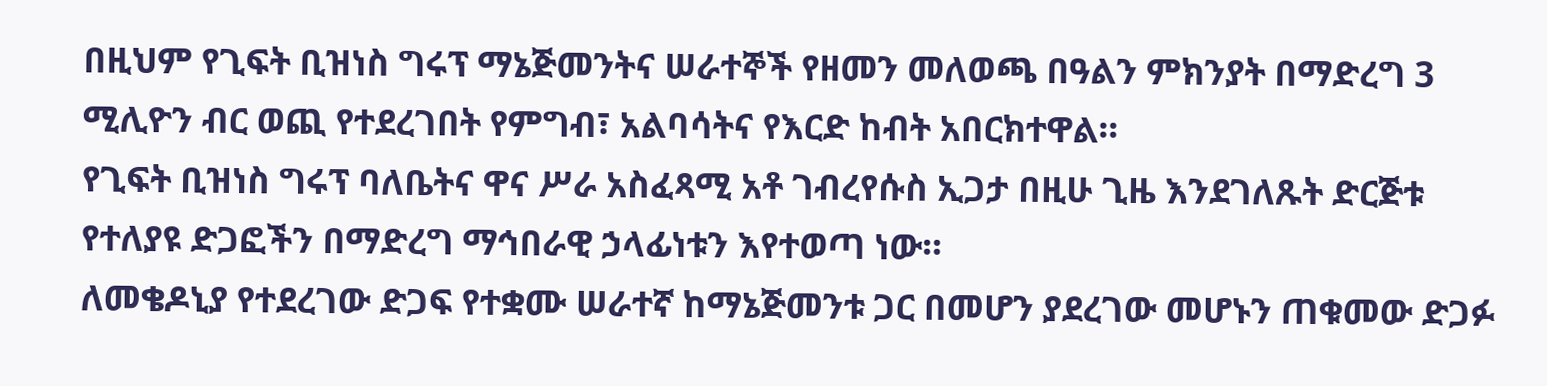በዚህም የጊፍት ቢዝነስ ግሩፕ ማኔጅመንትና ሠራተኞች የዘመን መለወጫ በዓልን ምክንያት በማድረግ 3 ሚሊዮን ብር ወጪ የተደረገበት የምግብ፣ አልባሳትና የእርድ ከብት አበርክተዋል።
የጊፍት ቢዝነስ ግሩፕ ባለቤትና ዋና ሥራ አስፈጻሚ አቶ ገብረየሱስ ኢጋታ በዚሁ ጊዜ እንደገለጹት ድርጅቱ የተለያዩ ድጋፎችን በማድረግ ማኅበራዊ ኃላፊነቱን እየተወጣ ነው።
ለመቄዶኒያ የተደረገው ድጋፍ የተቋሙ ሠራተኛ ከማኔጅመንቱ ጋር በመሆን ያደረገው መሆኑን ጠቁመው ድጋፉ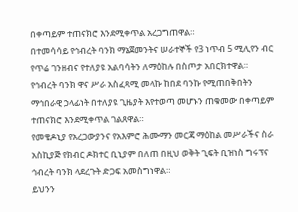በቀጣይም ተጠናክሮ እንደሚቀጥል አረጋግጠዋል።
በተመሳሳይ የኅብረት ባንክ ማኔጀመንትና ሠራተኞች የ3 ነጥብ 5 ሚሊየን ብር የጥሬ ገንዘብና የተለያዩ አልባሳትን ለማዕከሉ በስጦታ አበርክተዋል።
የኅብረት ባንክ ዋና ሥራ አስፈጻሚ መላኩ ከበደ ባንኩ የሚጠበቅበትን ማኅበራዊ ኃላፊነት በተለያዩ ጊዜያት እየተወጣ መሆኑን ጠቁመው በቀጣይም ተጠናክሮ እንደሚቀጥል ገልጸዋል።
የመቄዶኒያ የአረጋውያንና የአእምሮ ሕሙማን መርጃ ማዕከል መሥራችና ስራ አስኪያጅ የክብር ዶክተር ቢኒያም በለጠ በዚህ ወቅት ጊፍት ቢዝነስ ግሩፕና ኅብረት ባንክ ላደረጉት ድጋፍ አመስግነዋል።
ይህንን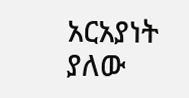አርአያነት ያለው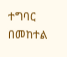ተግባር በመከተል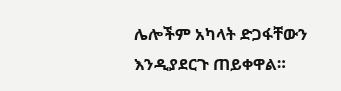ሌሎችም አካላት ድጋፋቸውን እንዲያደርጉ ጠይቀዋል።